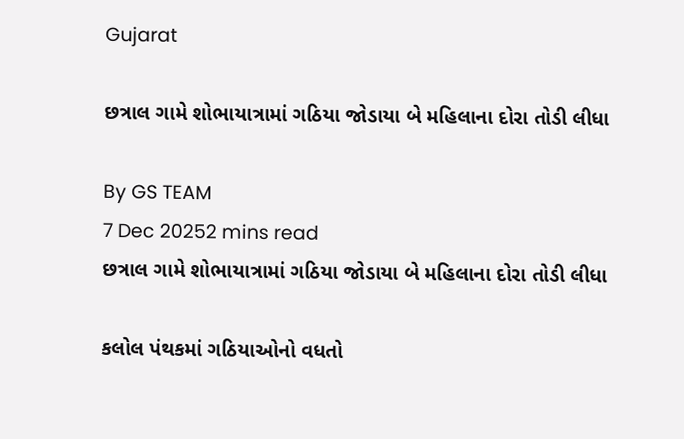Gujarat

છત્રાલ ગામે શોભાયાત્રામાં ગઠિયા જોડાયા બે મહિલાના દોરા તોડી લીધા

By GS TEAM
7 Dec 20252 mins read
છત્રાલ ગામે શોભાયાત્રામાં ગઠિયા જોડાયા બે મહિલાના દોરા તોડી લીધા

કલોલ પંથકમાં ગઠિયાઓનો વધતો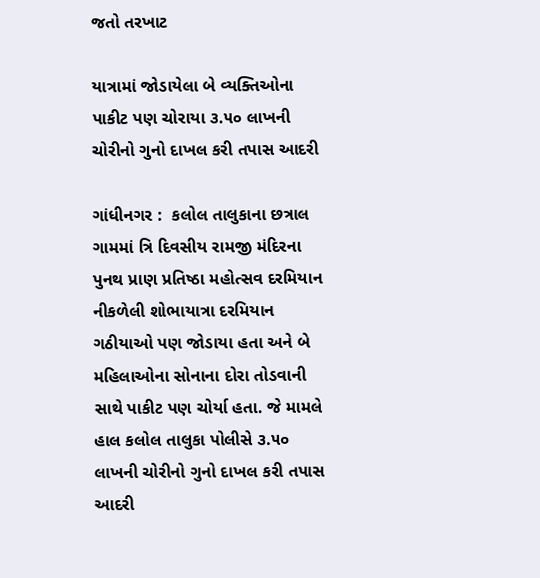જતો તરખાટ

યાત્રામાં જોડાયેલા બે વ્યક્તિઓના પાકીટ પણ ચોરાયા ૩.૫૦ લાખની ચોરીનો ગુનો દાખલ કરી તપાસ આદરી

ગાંધીનગર :  કલોલ તાલુકાના છત્રાલ ગામમાં ત્રિ દિવસીય રામજી મંદિરના પુનથ પ્રાણ પ્રતિષ્ઠા મહોત્સવ દરમિયાન નીકળેલી શોભાયાત્રા દરમિયાન ગઠીયાઓ પણ જોડાયા હતા અને બે મહિલાઓના સોનાના દોરા તોડવાની સાથે પાકીટ પણ ચોર્યા હતા. જે મામલે હાલ કલોલ તાલુકા પોલીસે ૩.૫૦ લાખની ચોરીનો ગુનો દાખલ કરી તપાસ આદરી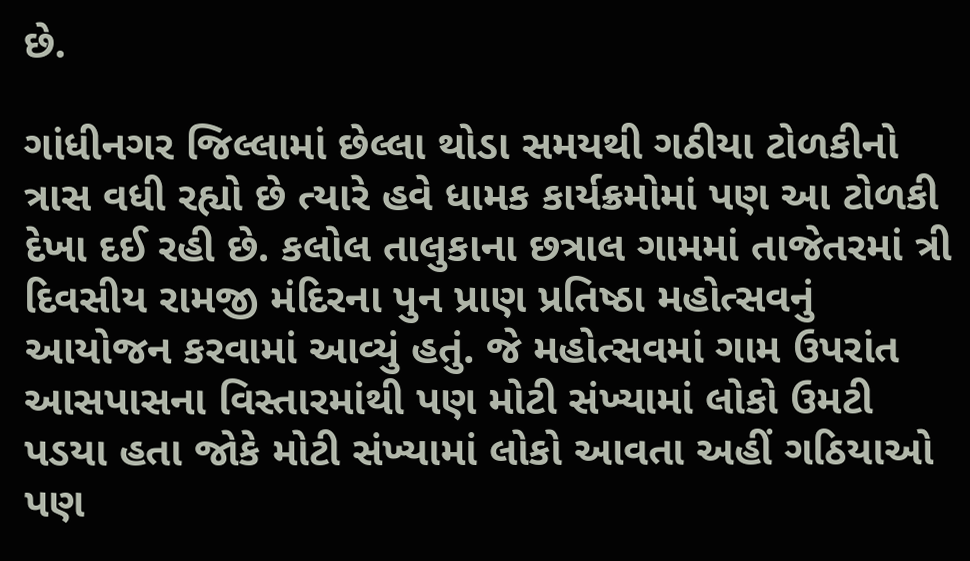છે.

ગાંધીનગર જિલ્લામાં છેલ્લા થોડા સમયથી ગઠીયા ટોળકીનો ત્રાસ વધી રહ્યો છે ત્યારે હવે ધામક કાર્યક્રમોમાં પણ આ ટોળકી દેખા દઈ રહી છે. કલોલ તાલુકાના છત્રાલ ગામમાં તાજેતરમાં ત્રી દિવસીય રામજી મંદિરના પુન પ્રાણ પ્રતિષ્ઠા મહોત્સવનું આયોજન કરવામાં આવ્યું હતું. જે મહોત્સવમાં ગામ ઉપરાંત આસપાસના વિસ્તારમાંથી પણ મોટી સંખ્યામાં લોકો ઉમટી પડયા હતા જોકે મોટી સંખ્યામાં લોકો આવતા અહીં ગઠિયાઓ પણ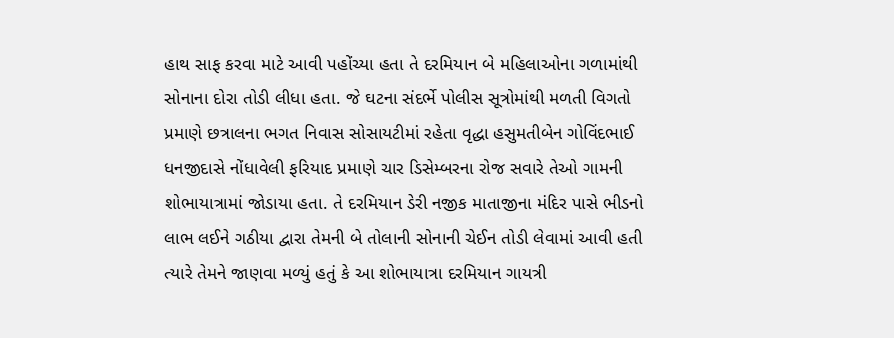હાથ સાફ કરવા માટે આવી પહોંચ્યા હતા તે દરમિયાન બે મહિલાઓના ગળામાંથી સોનાના દોરા તોડી લીધા હતા. જે ઘટના સંદર્ભે પોલીસ સૂત્રોમાંથી મળતી વિગતો પ્રમાણે છત્રાલના ભગત નિવાસ સોસાયટીમાં રહેતા વૃદ્ધા હસુમતીબેન ગોવિંદભાઈ ધનજીદાસે નોંધાવેલી ફરિયાદ પ્રમાણે ચાર ડિસેમ્બરના રોજ સવારે તેઓ ગામની શોભાયાત્રામાં જોડાયા હતા. તે દરમિયાન ડેરી નજીક માતાજીના મંદિર પાસે ભીડનો લાભ લઈને ગઠીયા દ્વારા તેમની બે તોલાની સોનાની ચેઈન તોડી લેવામાં આવી હતી ત્યારે તેમને જાણવા મળ્યું હતું કે આ શોભાયાત્રા દરમિયાન ગાયત્રી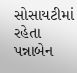સોસાયટીમાં રહેતા પન્નાબેન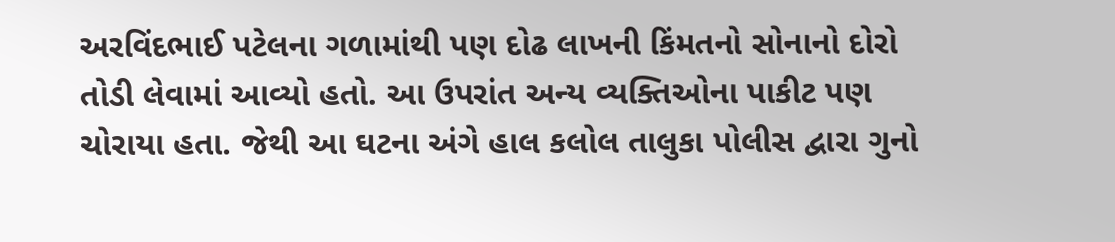અરવિંદભાઈ પટેલના ગળામાંથી પણ દોઢ લાખની કિંમતનો સોનાનો દોરો તોડી લેવામાં આવ્યો હતો. આ ઉપરાંત અન્ય વ્યક્તિઓના પાકીટ પણ ચોરાયા હતા. જેથી આ ઘટના અંગે હાલ કલોલ તાલુકા પોલીસ દ્વારા ગુનો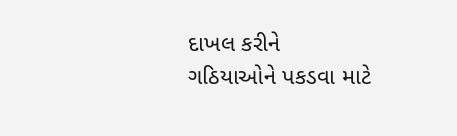દાખલ કરીને ગઠિયાઓને પકડવા માટે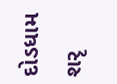દોડધામ શરૃ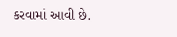કરવામાં આવી છે.